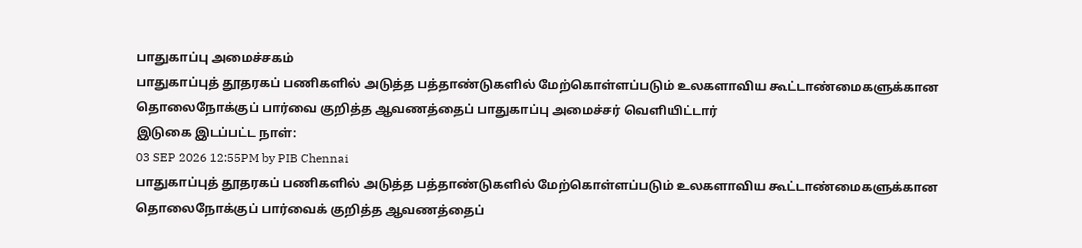பாதுகாப்பு அமைச்சகம்
பாதுகாப்புத் தூதரகப் பணிகளில் அடுத்த பத்தாண்டுகளில் மேற்கொள்ளப்படும் உலகளாவிய கூட்டாண்மைகளுக்கான தொலைநோக்குப் பார்வை குறித்த ஆவணத்தைப் பாதுகாப்பு அமைச்சர் வெளியிட்டார்
இடுகை இடப்பட்ட நாள்:
03 SEP 2026 12:55PM by PIB Chennai
பாதுகாப்புத் தூதரகப் பணிகளில் அடுத்த பத்தாண்டுகளில் மேற்கொள்ளப்படும் உலகளாவிய கூட்டாண்மைகளுக்கான தொலைநோக்குப் பார்வைக் குறித்த ஆவணத்தைப்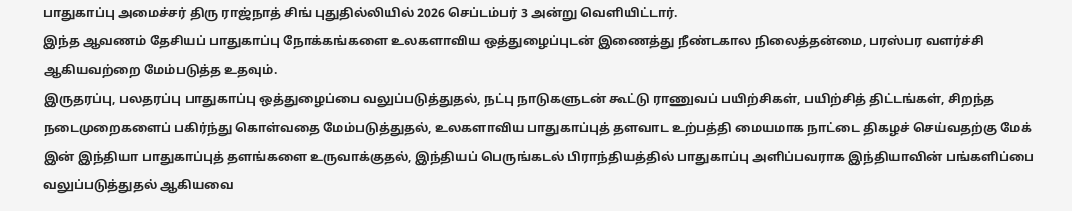பாதுகாப்பு அமைச்சர் திரு ராஜ்நாத் சிங் புதுதில்லியில் 2026 செப்டம்பர் 3 அன்று வெளியிட்டார்.
இந்த ஆவணம் தேசியப் பாதுகாப்பு நோக்கங்களை உலகளாவிய ஒத்துழைப்புடன் இணைத்து நீண்டகால நிலைத்தன்மை, பரஸ்பர வளர்ச்சி ஆகியவற்றை மேம்படுத்த உதவும்.
இருதரப்பு, பலதரப்பு பாதுகாப்பு ஒத்துழைப்பை வலுப்படுத்துதல், நட்பு நாடுகளுடன் கூட்டு ராணுவப் பயிற்சிகள், பயிற்சித் திட்டங்கள், சிறந்த நடைமுறைகளைப் பகிர்ந்து கொள்வதை மேம்படுத்துதல், உலகளாவிய பாதுகாப்புத் தளவாட உற்பத்தி மையமாக நாட்டை திகழச் செய்வதற்கு மேக் இன் இந்தியா பாதுகாப்புத் தளங்களை உருவாக்குதல், இந்தியப் பெருங்கடல் பிராந்தியத்தில் பாதுகாப்பு அளிப்பவராக இந்தியாவின் பங்களிப்பை வலுப்படுத்துதல் ஆகியவை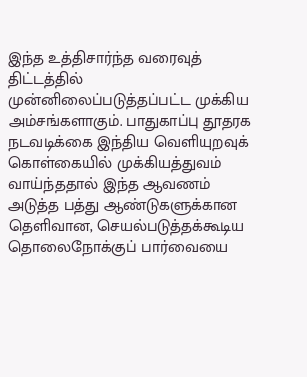இந்த உத்திசார்ந்த வரைவுத் திட்டத்தில் முன்னிலைப்படுத்தப்பட்ட முக்கிய அம்சங்களாகும். பாதுகாப்பு தூதரக நடவடிக்கை இந்திய வெளியுறவுக் கொள்கையில் முக்கியத்துவம் வாய்ந்ததால் இந்த ஆவணம் அடுத்த பத்து ஆண்டுகளுக்கான தெளிவான, செயல்படுத்தக்கூடிய தொலைநோக்குப் பார்வையை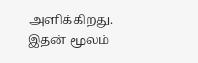அளிக்கிறது. இதன் மூலம்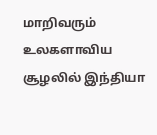மாறிவரும் உலகளாவிய சூழலில் இந்தியா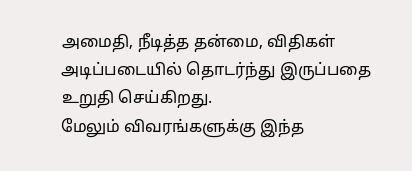அமைதி, நீடித்த தன்மை, விதிகள் அடிப்படையில் தொடர்ந்து இருப்பதை உறுதி செய்கிறது.
மேலும் விவரங்களுக்கு இந்த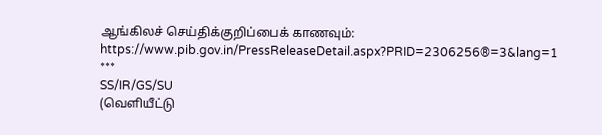ஆங்கிலச் செய்திக்குறிப்பைக் காணவும்: https://www.pib.gov.in/PressReleaseDetail.aspx?PRID=2306256®=3&lang=1
***
SS/IR/GS/SU
(வெளியீட்டு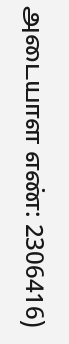அடையாள எண்: 2306416)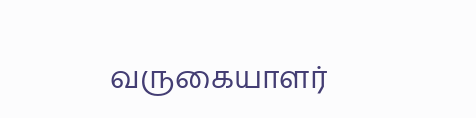வருகையாளர்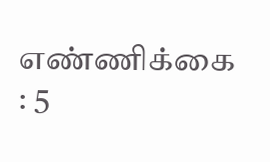எண்ணிக்கை : 5